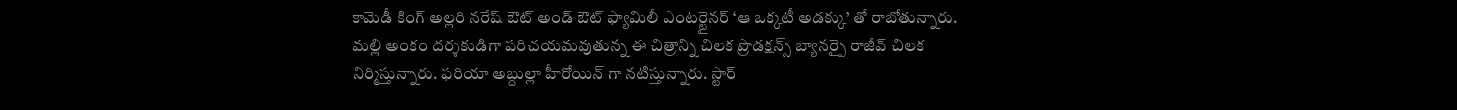కామెడీ కింగ్ అల్లరి నరేష్ ఔట్ అండ్ ఔట్ ఫ్యామిలీ ఎంటర్టైనర్ ‘ఆ ఒక్కటీ అడక్కు’ తో రాబోతున్నారు. మల్లి అంకం దర్శకుడిగా పరిచయమవుతున్న ఈ చిత్రాన్ని చిలక ప్రొడక్షన్స్ బ్యానర్పై రాజీవ్ చిలక నిర్మిస్తున్నారు. ఫరియా అబ్దుల్లా హీరోయిన్ గా నటిస్తున్నారు. స్టార్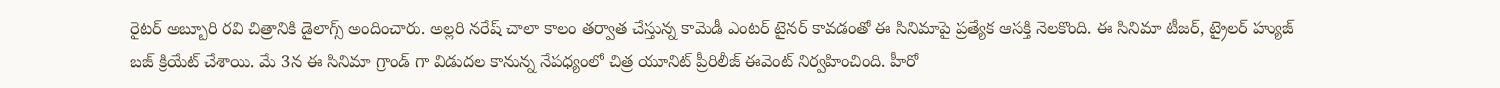రైటర్ అబ్బూరి రవి చిత్రానికి డైలాగ్స్ అందించారు. అల్లరి నరేష్ చాలా కాలం తర్వాత చేస్తున్న కామెడీ ఎంటర్ టైనర్ కావడంతో ఈ సినిమాపై ప్రత్యేక ఆసక్తి నెలకొంది. ఈ సినిమా టీజర్, ట్రైలర్ హ్యుజ్ బజ్ క్రియేట్ చేశాయి. మే 3న ఈ సినిమా గ్రాండ్ గా విడుదల కానున్న నేపధ్యంలో చిత్ర యూనిట్ ప్రీరిలీజ్ ఈవెంట్ నిర్వహించింది. హీరో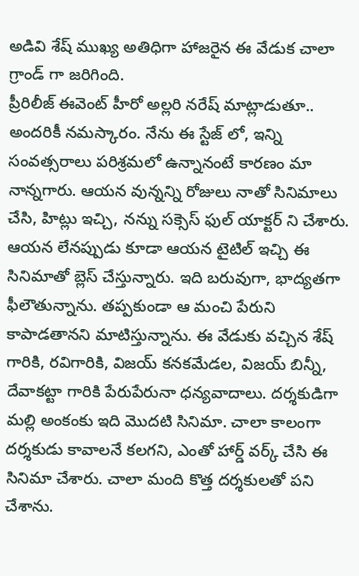అడివి శేష్ ముఖ్య అతిధిగా హాజరైన ఈ వేడుక చాలా గ్రాండ్ గా జరిగింది.
ప్రీరిలీజ్ ఈవెంట్ హీరో అల్లరి నరేష్ మాట్లాడుతూ.. అందరికీ నమస్కారం. నేను ఈ స్టేజ్ లో, ఇన్ని సంవత్సరాలు పరిశ్రమలో ఉన్నానంటే కారణం మా నాన్నగారు. ఆయన వున్నన్ని రోజులు నాతో సినిమాలు చేసి, హిట్లు ఇచ్చి, నన్ను సక్సెస్ ఫుల్ యాక్టర్ ని చేశారు. ఆయన లేనప్పుడు కూడా ఆయన టైటిల్ ఇచ్చి ఈ సినిమాతో బ్లెస్ చేస్తున్నారు. ఇది బరువుగా, భాద్యతగా ఫీలౌతున్నాను. తప్పకుండా ఆ మంచి పేరుని కాపాడతానని మాటిస్తున్నాను. ఈ వేడుకు వచ్చిన శేష్ గారికి, రవిగారికి, విజయ్ కనకమేడల, విజయ్ బిన్నీ, దేవాకట్టా గారికి పేరుపేరునా ధన్యవాదాలు. దర్శకుడిగా మల్లి అంకంకు ఇది మొదటి సినిమా. చాలా కాలంగా దర్శకుడు కావాలనే కలగని, ఎంతో హార్డ్ వర్క్ చేసి ఈ సినిమా చేశారు. చాలా మంది కొత్త దర్శకులతో పని చేశాను.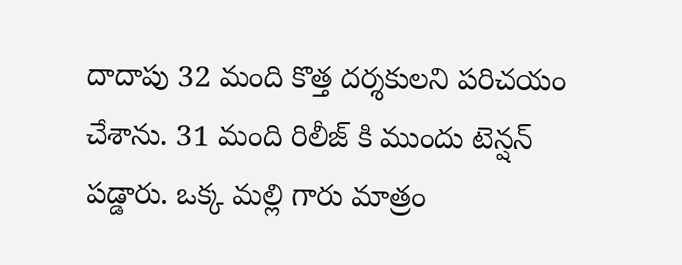దాదాపు 32 మంది కొత్త దర్శకులని పరిచయం చేశాను. 31 మంది రిలీజ్ కి ముందు టెన్షన్ పడ్డారు. ఒక్క మల్లి గారు మాత్రం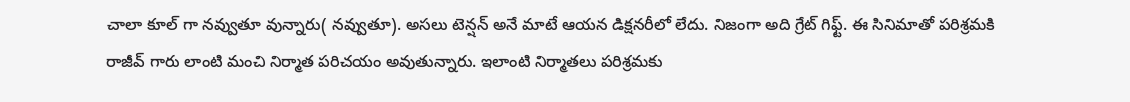చాలా కూల్ గా నవ్వుతూ వున్నారు( నవ్వుతూ). అసలు టెన్షన్ అనే మాటే ఆయన డిక్షనరీలో లేదు. నిజంగా అది గ్రేట్ గిఫ్ట్. ఈ సినిమాతో పరిశ్రమకి రాజీవ్ గారు లాంటి మంచి నిర్మాత పరిచయం అవుతున్నారు. ఇలాంటి నిర్మాతలు పరిశ్రమకు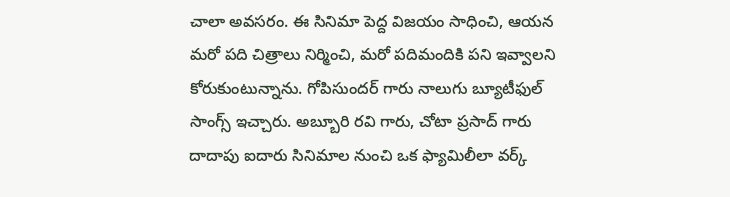చాలా అవసరం. ఈ సినిమా పెద్ద విజయం సాధించి, ఆయన మరో పది చిత్రాలు నిర్మించి, మరో పదిమందికి పని ఇవ్వాలని కోరుకుంటున్నాను. గోపిసుందర్ గారు నాలుగు బ్యూటీఫుల్ సాంగ్స్ ఇచ్చారు. అబ్బూరి రవి గారు, చోటా ప్రసాద్ గారు దాదాపు ఐదారు సినిమాల నుంచి ఒక ఫ్యామిలీలా వర్క్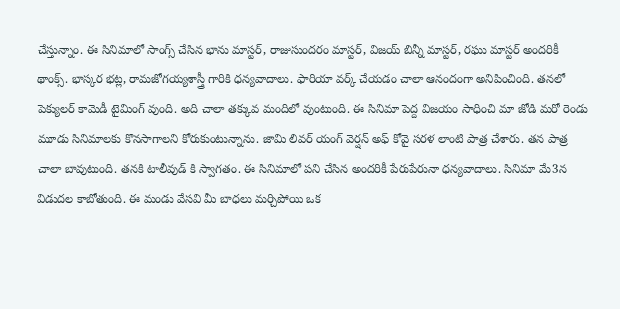చేస్తున్నాం. ఈ సినిమాలో సాంగ్స్ చేసిన భాను మాస్టర్, రాజుసుందరం మాస్టర్, విజయ్ బిన్నీ మాస్టర్, రఘు మాస్టర్ అందరికీ థాంక్స్. భాస్కర భట్ల, రామజోగయ్యశాస్త్రీ గారికి ధన్యవాదాలు. ఫారియా వర్క్ చేయడం చాలా ఆనందంగా అనిపించింది. తనలో పెక్యులర్ కామెడీ టైమింగ్ వుంది. అది చాలా తక్కువ మందిలో వుంటుంది. ఈ సినిమా పెద్ద విజయం సాధించి మా జోడి మరో రెండు మూడు సినిమాలకు కొనసాగాలని కోరుకుంటున్నాను. జామి లివర్ యంగ్ వెర్షన్ అఫ్ కోవై సరళ లాంటి పాత్ర చేశారు. తన పాత్ర చాలా బావుటుంది. తనకి టాలీవుడ్ కి స్వాగతం. ఈ సినిమాలో పని చేసిన అందరికీ పేరుపేరునా ధన్యవాదాలు. సినిమా మే3న విడుదల కాబోతుంది. ఈ మండు వేసవి మీ బాధలు మర్చిపోయి ఒక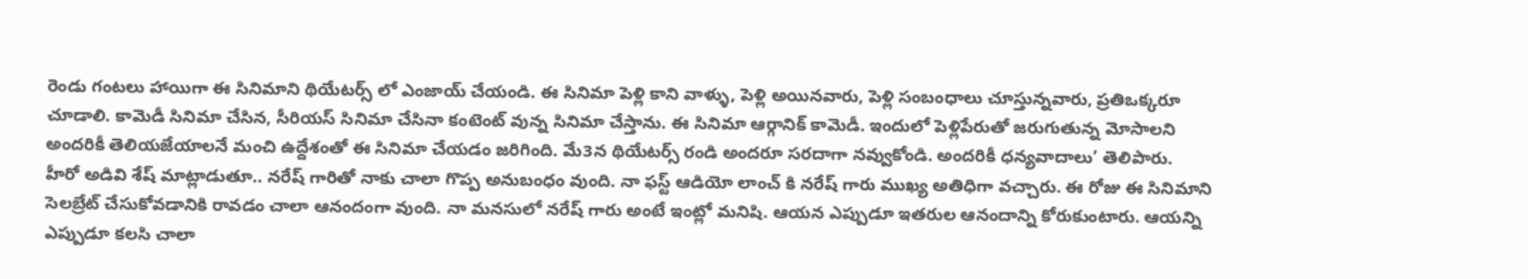రెండు గంటలు హాయిగా ఈ సినిమాని థియేటర్స్ లో ఎంజాయ్ చేయండి. ఈ సినిమా పెళ్లి కాని వాళ్ళు, పెళ్లి అయినవారు, పెళ్లి సంబంధాలు చూస్తున్నవారు, ప్రతిఒక్కరూ చూడాలి. కామెడీ సినిమా చేసిన, సీరియస్ సినిమా చేసినా కంటెంట్ వున్న సినిమా చేస్తాను. ఈ సినిమా ఆర్గానిక్ కామెడీ. ఇందులో పెళ్లిపేరుతో జరుగుతున్న మోసాలని అందరికీ తెలియజేయాలనే మంచి ఉద్దేశంతో ఈ సినిమా చేయడం జరిగింది. మే3న థియేటర్స్ రండి అందరూ సరదాగా నవ్వుకోండి. అందరికీ ధన్యవాదాలు’ తెలిపారు.
హీరో అడివి శేష్ మాట్లాడుతూ.. నరేష్ గారితో నాకు చాలా గొప్ప అనుబంధం వుంది. నా ఫస్ట్ ఆడియో లాంచ్ కి నరేష్ గారు ముఖ్య అతిధిగా వచ్చారు. ఈ రోజు ఈ సినిమాని సెలబ్రేట్ చేసుకోవడానికి రావడం చాలా ఆనందంగా వుంది. నా మనసులో నరేష్ గారు అంటే ఇంట్లో మనిషి. ఆయన ఎప్పుడూ ఇతరుల ఆనందాన్ని కోరుకుంటారు. ఆయన్ని ఎప్పుడూ కలసి చాలా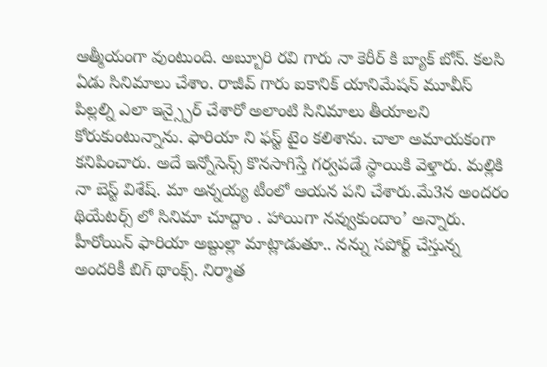ఆత్మీయంగా వుంటుంది. అబ్బూరి రవి గారు నా కెరీర్ కి బ్యాక్ బోన్. కలసి ఏడు సినిమాలు చేశాం. రాజీవ్ గారు ఐకానిక్ యానిమేషన్ మూవీస్ పిల్లల్ని ఎలా ఇన్స్పైర్ చేశారో అలాంటి సినిమాలు తీయాలని కోరుకుంటున్నాను. ఫారియా ని ఫస్ట్ టైం కలిశాను. చాలా అమాయకంగా కనిపించారు. అదే ఇన్నోసెన్స్ కొనసాగిస్తే గర్వపడే స్థాయికి వెళ్తారు. మల్లికి నా బెస్ట్ విశేష్. మా అన్నయ్య టీంలో ఆయన పని చేశారు.మే3న అందరం థియేటర్స్ లో సినిమా చూద్దాం . హాయిగా నవ్వుకుందాం’ అన్నారు.
హీరోయిన్ ఫారియా అబ్దుల్లా మాట్లాడుతూ.. నన్ను సపోర్ట్ చేస్తున్న అందరికీ బిగ్ థాంక్స్. నిర్మాత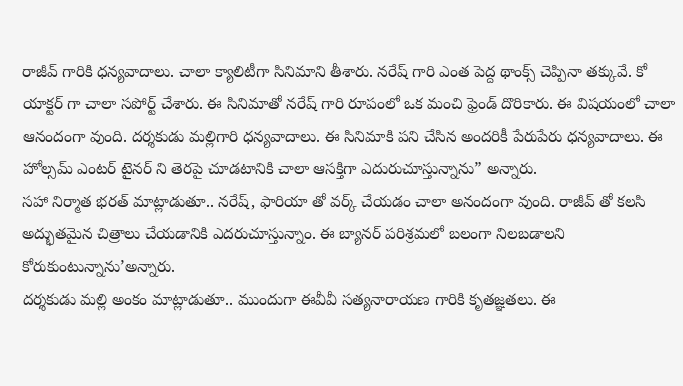రాజీవ్ గారికి ధన్యవాదాలు. చాలా క్యాలిటీగా సినిమాని తీశారు. నరేష్ గారి ఎంత పెద్ద థాంక్స్ చెప్పినా తక్కువే. కో యాక్టర్ గా చాలా సపోర్ట్ చేశారు. ఈ సినిమాతో నరేష్ గారి రూపంలో ఒక మంచి ఫ్రెండ్ దొరికారు. ఈ విషయంలో చాలా ఆనందంగా వుంది. దర్శకుడు మల్లిగారి ధన్యవాదాలు. ఈ సినిమాకి పని చేసిన అందరికీ పేరుపేరు ధన్యవాదాలు. ఈ హోల్సమ్ ఎంటర్ టైనర్ ని తెరపై చూడటానికి చాలా ఆసక్తిగా ఎదురుచూస్తున్నాను” అన్నారు.
సహా నిర్మాత భరత్ మాట్లాడుతూ.. నరేష్, ఫారియా తో వర్క్ చేయడం చాలా అనందంగా వుంది. రాజీవ్ తో కలసి అద్భుతమైన చిత్రాలు చేయడానికి ఎదరుచూస్తున్నాం. ఈ బ్యానర్ పరిశ్రమలో బలంగా నిలబడాలని కోరుకుంటున్నాను’అన్నారు.
దర్శకుడు మల్లి అంకం మాట్లాడుతూ.. ముందుగా ఈవీవీ సత్యనారాయణ గారికి కృతజ్ఞతలు. ఈ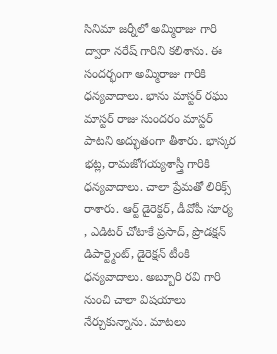సినిమా జర్నీలో అమ్మిరాజు గారి ద్వారా నరేష్ గారిని కలిశాను. ఈ సందర్భంగా అమ్మిరాజు గారికి ధన్యవాదాలు. భాను మాస్టర్ రఘు మాస్టర్ రాజు సుందరం మాస్టర్ పాటని అద్భుతంగా తీశారు. భాస్కర భట్ల, రామజోగయ్యశాస్త్రీ గారికి ధన్యవాదాలు. చాలా ప్రేమతో లిరిక్స్ రాశారు. ఆర్ట్ డైరెక్టర్, డీవోపీ సూర్య , ఎడిటర్ చోటాకే ప్రసాద్, ప్రొడక్షన్ డిపార్ట్మెంట్, డైరెక్షన్ టీంకి ధన్యవాదాలు. అబ్బూరి రవి గారి నుంచి చాలా విషయాలు నేర్చుకున్నాను. మాటలు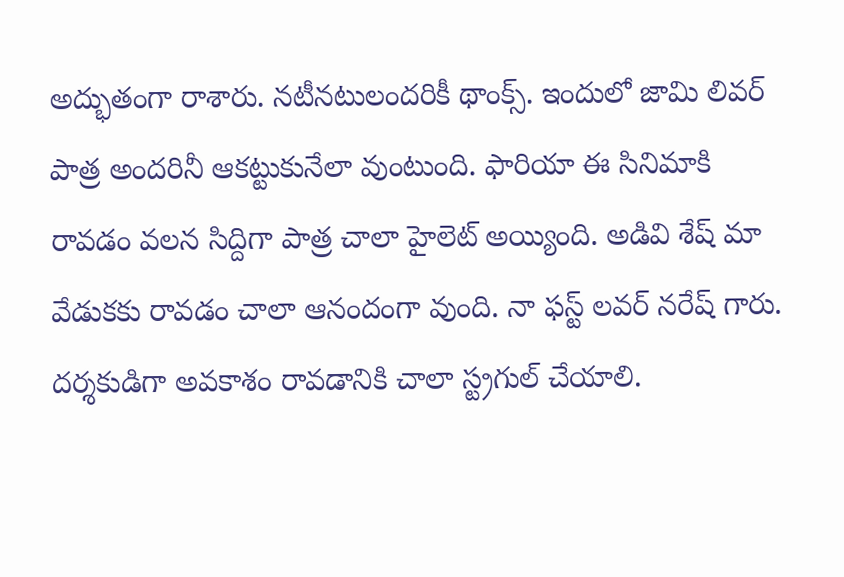అద్భుతంగా రాశారు. నటీనటులందరికీ థాంక్స్. ఇందులో జామి లివర్ పాత్ర అందరినీ ఆకట్టుకునేలా వుంటుంది. ఫారియా ఈ సినిమాకి రావడం వలన సిద్దిగా పాత్ర చాలా హైలెట్ అయ్యింది. అడివి శేష్ మా వేడుకకు రావడం చాలా ఆనందంగా వుంది. నా ఫస్ట్ లవర్ నరేష్ గారు. దర్శకుడిగా అవకాశం రావడానికి చాలా స్ట్రగుల్ చేయాలి.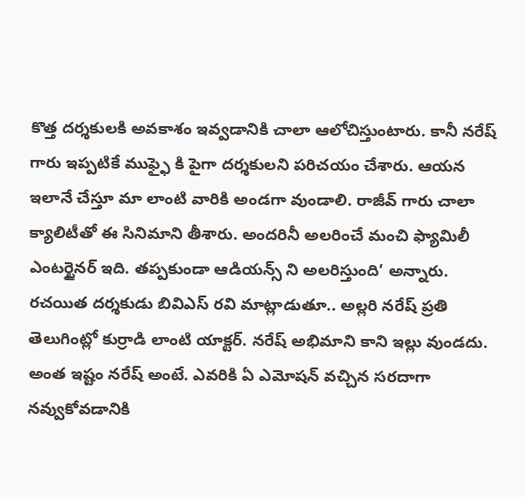కొత్త దర్శకులకి అవకాశం ఇవ్వడానికి చాలా ఆలోచిస్తుంటారు. కానీ నరేష్ గారు ఇప్పటికే ముఫ్ఫై కి పైగా దర్శకులని పరిచయం చేశారు. ఆయన ఇలానే చేస్తూ మా లాంటి వారికి అండగా వుండాలి. రాజీవ్ గారు చాలా క్యాలిటీతో ఈ సినిమాని తీశారు. అందరినీ అలరించే మంచి ఫ్యామిలీ ఎంటర్టైనర్ ఇది. తప్పకుండా ఆడియన్స్ ని అలరిస్తుంది’ అన్నారు.
రచయిత దర్శకుడు బివిఎస్ రవి మాట్లాడుతూ.. అల్లరి నరేష్ ప్రతి తెలుగింట్లో కుర్రాడి లాంటి యాక్టర్. నరేష్ అభిమాని కాని ఇల్లు వుండదు. అంత ఇష్టం నరేష్ అంటే. ఎవరికి ఏ ఎమోషన్ వచ్చిన సరదాగా నవ్వుకోవడానికి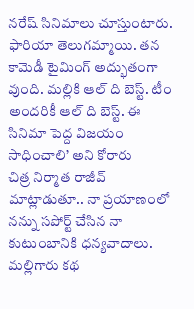నరేష్ సినిమాలు చూస్తుంటారు. ఫారియా తెలుగమ్మాయి. తన కామెడీ టైమింగ్ అద్భుతంగా వుంది. మల్లికి ఆల్ ది బెస్ట్. టీం అందరికీ ఆల్ ది బెస్ట్. ఈ సినిమా పెద్ద విజయం సాధించాలి’ అని కోరారు
చిత్ర నిర్మాత రాజీవ్ మాట్లాడుతూ.. నా ప్రయాణంలో నన్ను సపోర్ట్ చేసిన నా కుటుంబానికి ధన్యవాదాలు. మల్లిగారు కథ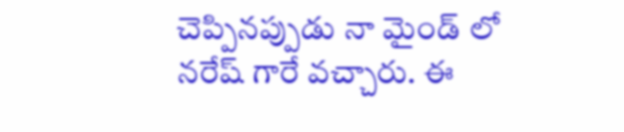చెప్పినప్పుడు నా మైండ్ లో నరేష్ గారే వచ్చారు. ఈ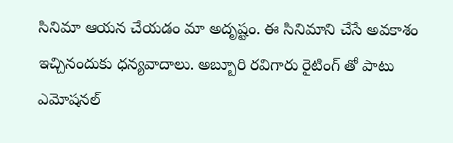సినిమా ఆయన చేయడం మా అదృష్టం. ఈ సినిమాని చేసే అవకాశం ఇచ్చినందుకు ధన్యవాదాలు. అబ్బూరి రవిగారు రైటింగ్ తో పాటు ఎమోషనల్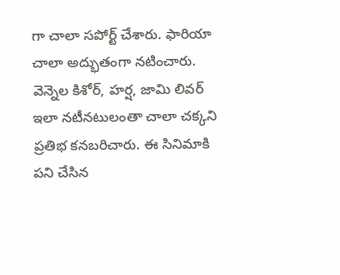గా చాలా సపోర్ట్ చేశారు. ఫారియా చాలా అద్భుతంగా నటించారు. వెన్నెల కిశోర్, హర్ష, జామి లివర్ ఇలా నటీనటులంతా చాలా చక్కని ప్రతిభ కనబరిచారు. ఈ సినిమాకి పని చేసిన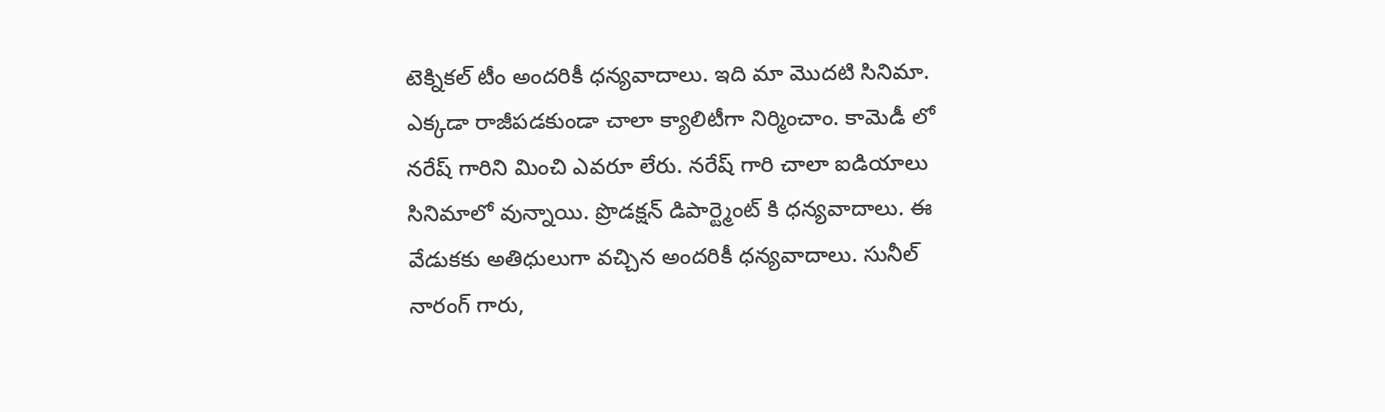టెక్నికల్ టీం అందరికీ ధన్యవాదాలు. ఇది మా మొదటి సినిమా. ఎక్కడా రాజీపడకుండా చాలా క్యాలిటీగా నిర్మించాం. కామెడీ లో నరేష్ గారిని మించి ఎవరూ లేరు. నరేష్ గారి చాలా ఐడియాలు సినిమాలో వున్నాయి. ప్రొడక్షన్ డిపార్ట్మెంట్ కి ధన్యవాదాలు. ఈ వేడుకకు అతిధులుగా వచ్చిన అందరికీ ధన్యవాదాలు. సునీల్ నారంగ్ గారు,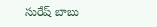సురేష్ బాబు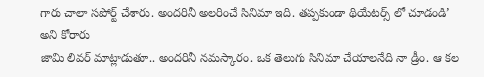గారు చాలా సపోర్ట్ చేశారు. అందరినీ అలరించే సినిమా ఇది. తప్పకుండా థియేటర్స్ లో చూడండి’ అని కోరారు
జామి లివర్ మాట్లాడుతూ.. అందరినీ నమస్కారం. ఒక తెలుగు సినిమా చేయాలనేది నా డ్రీం. ఆ కల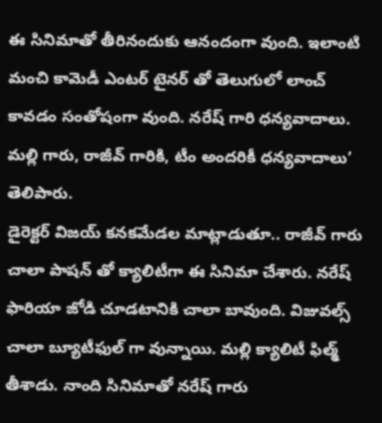ఈ సినిమాతో తీరినందుకు ఆనందంగా వుంది. ఇలాంటి మంచి కామెడీ ఎంటర్ టైనర్ తో తెలుగులో లాంచ్ కావడం సంతోషంగా వుంది. నరేష్ గారి ధన్యవాదాలు. మల్లి గారు, రాజీవ్ గారికి, టీం అందరికీ ధన్యవాదాలు’ తెలిపారు.
డైరెక్టర్ విజయ్ కనకమేడల మాట్లాడుతూ.. రాజీవ్ గారు చాలా పాషన్ తో క్యాలిటీగా ఈ సినిమా చేశారు. నరేష్ ఫారియా జోడి చూడటానికి చాలా బావుంది. విజువల్స్ చాలా బ్యూటీఫుల్ గా వున్నాయి. మల్లి క్యాలిటీ ఫిల్మ్ తీశాడు. నాంది సినిమాతో నరేష్ గారు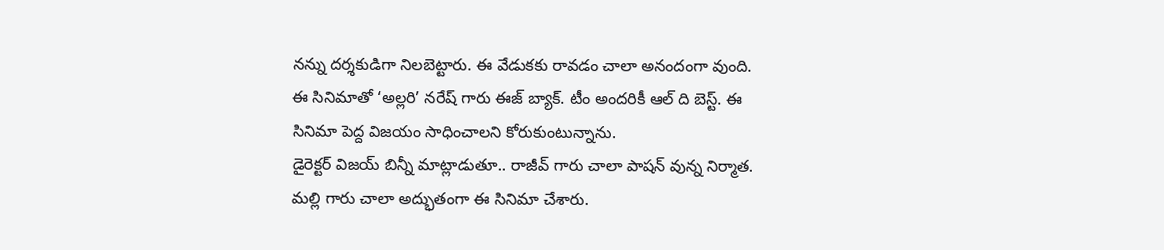నన్ను దర్శకుడిగా నిలబెట్టారు. ఈ వేడుకకు రావడం చాలా అనందంగా వుంది. ఈ సినిమాతో ‘అల్లరి’ నరేష్ గారు ఈజ్ బ్యాక్. టీం అందరికీ ఆల్ ది బెస్ట్. ఈ సినిమా పెద్ద విజయం సాధించాలని కోరుకుంటున్నాను.
డైరెక్టర్ విజయ్ బిన్నీ మాట్లాడుతూ.. రాజీవ్ గారు చాలా పాషన్ వున్న నిర్మాత. మల్లి గారు చాలా అద్భుతంగా ఈ సినిమా చేశారు.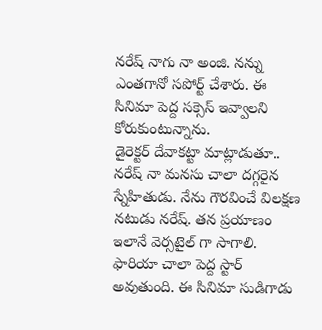నరేష్ నాగు నా అంజి. నన్ను ఎంతగానో సపోర్ట్ చేశారు. ఈ సినిమా పెద్ద సక్సెస్ ఇవ్వాలని కోరుకుంటున్నాను.
డైరెక్టర్ దేవాకట్టా మాట్లాడుతూ.. నరేష్ నా మనసు చాలా దగ్గరైన స్నేహితుడు. నేను గౌరవించే విలక్షణ నటుడు నరేష్. తన ప్రయాణం ఇలానే వెర్సటైల్ గా సాగాలి. ఫారియా చాలా పెద్ద స్టార్ అవుతుంది. ఈ సినిమా సుడిగాడు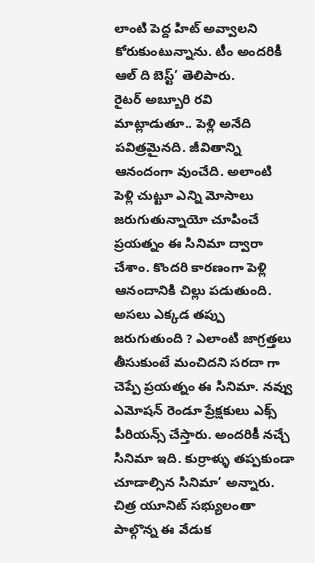లాంటి పెద్ద హిట్ అవ్వాలని కోరుకుంటున్నాను. టీం అందరికీ ఆల్ ది బెస్ట్’ తెలిపారు.
రైటర్ అబ్బూరి రవి మాట్లాడుతూ.. పెళ్లి అనేది పవిత్రమైనది. జీవితాన్ని ఆనందంగా వుంచేది. అలాంటి పెళ్లి చుట్టూ ఎన్ని మోసాలు జరుగుతున్నాయో చూపించే ప్రయత్నం ఈ సినిమా ద్వారా చేశాం. కొందరి కారణంగా పెళ్లి ఆనందానికి చిల్లు పడుతుంది. అసలు ఎక్కడ తప్పు జరుగుతుంది ? ఎలాంటి జాగ్రత్తలు తీసుకుంటే మంచిదని సరదా గా చెప్పే ప్రయత్నం ఈ సినిమా. నవ్వు ఎమోషన్ రెండూ ప్రేక్షకులు ఎక్స్ పీరియన్స్ చేస్తారు. అందరికీ నచ్చే సినిమా ఇది. కుర్రాళ్ళు తప్పకుండా చూడాల్సిన సినిమా’ అన్నారు. చిత్ర యూనిట్ సభ్యులంతా పాల్గొన్న ఈ వేడుక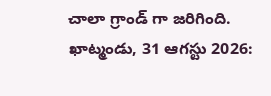చాలా గ్రాండ్ గా జరిగింది.
ఖాట్మండు, 31 ఆగస్టు 2026: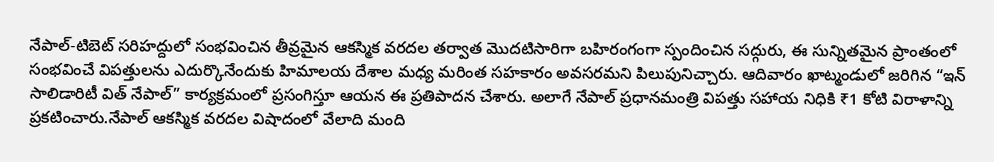నేపాల్-టిబెట్ సరిహద్దులో సంభవించిన తీవ్రమైన ఆకస్మిక వరదల తర్వాత మొదటిసారిగా బహిరంగంగా స్పందించిన సద్గురు, ఈ సున్నితమైన ప్రాంతంలో సంభవించే విపత్తులను ఎదుర్కొనేందుకు హిమాలయ దేశాల మధ్య మరింత సహకారం అవసరమని పిలుపునిచ్చారు. ఆదివారం ఖాట్మండులో జరిగిన “ఇన్ సాలిడారిటీ విత్ నేపాల్” కార్యక్రమంలో ప్రసంగిస్తూ ఆయన ఈ ప్రతిపాదన చేశారు. అలాగే నేపాల్ ప్రధానమంత్రి విపత్తు సహాయ నిధికి ₹1 కోటి విరాళాన్ని ప్రకటించారు.నేపాల్ ఆకస్మిక వరదల విషాదంలో వేలాది మంది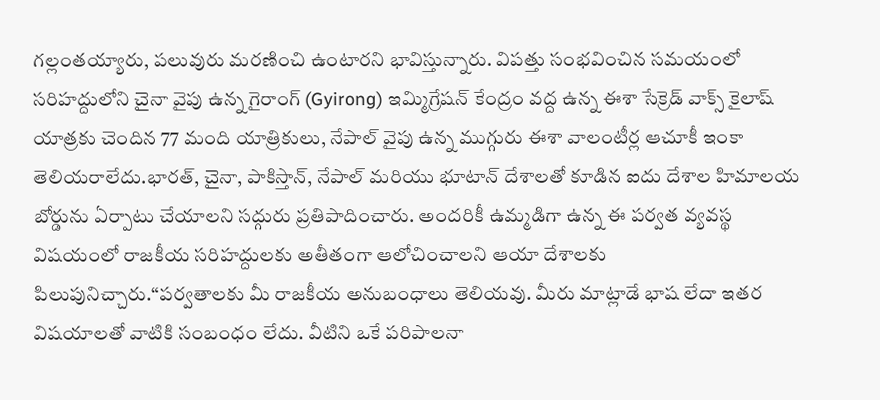గల్లంతయ్యారు, పలువురు మరణించి ఉంటారని భావిస్తున్నారు. విపత్తు సంభవించిన సమయంలో సరిహద్దులోని చైనా వైపు ఉన్న గైరాంగ్ (Gyirong) ఇమ్మిగ్రేషన్ కేంద్రం వద్ద ఉన్న ఈశా సేక్రెడ్ వాక్స్ కైలాష్ యాత్రకు చెందిన 77 మంది యాత్రికులు, నేపాల్ వైపు ఉన్న ముగ్గురు ఈశా వాలంటీర్ల ఆచూకీ ఇంకా తెలియరాలేదు.భారత్, చైనా, పాకిస్తాన్, నేపాల్ మరియు భూటాన్ దేశాలతో కూడిన ఐదు దేశాల హిమాలయ బోర్డును ఏర్పాటు చేయాలని సద్గురు ప్రతిపాదించారు. అందరికీ ఉమ్మడిగా ఉన్న ఈ పర్వత వ్యవస్థ విషయంలో రాజకీయ సరిహద్దులకు అతీతంగా ఆలోచించాలని ఆయా దేశాలకు పిలుపునిచ్చారు.“పర్వతాలకు మీ రాజకీయ అనుబంధాలు తెలియవు. మీరు మాట్లాడే భాష లేదా ఇతర విషయాలతో వాటికి సంబంధం లేదు. వీటిని ఒకే పరిపాలనా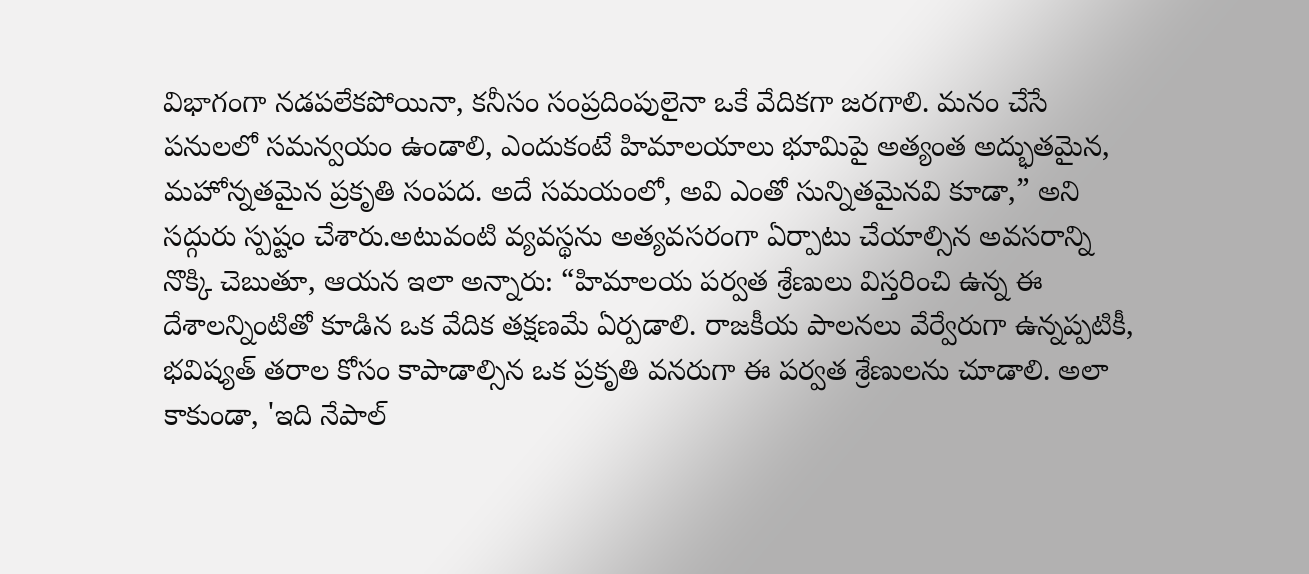విభాగంగా నడపలేకపోయినా, కనీసం సంప్రదింపులైనా ఒకే వేదికగా జరగాలి. మనం చేసే పనులలో సమన్వయం ఉండాలి, ఎందుకంటే హిమాలయాలు భూమిపై అత్యంత అద్భుతమైన, మహోన్నతమైన ప్రకృతి సంపద. అదే సమయంలో, అవి ఎంతో సున్నితమైనవి కూడా,” అని సద్గురు స్పష్టం చేశారు.అటువంటి వ్యవస్థను అత్యవసరంగా ఏర్పాటు చేయాల్సిన అవసరాన్ని నొక్కి చెబుతూ, ఆయన ఇలా అన్నారు: “హిమాలయ పర్వత శ్రేణులు విస్తరించి ఉన్న ఈ దేశాలన్నింటితో కూడిన ఒక వేదిక తక్షణమే ఏర్పడాలి. రాజకీయ పాలనలు వేర్వేరుగా ఉన్నప్పటికీ, భవిష్యత్ తరాల కోసం కాపాడాల్సిన ఒక ప్రకృతి వనరుగా ఈ పర్వత శ్రేణులను చూడాలి. అలా కాకుండా, 'ఇది నేపాల్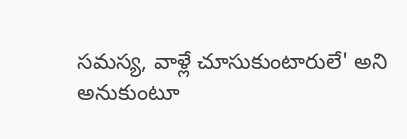సమస్య, వాళ్లే చూసుకుంటారులే' అని అనుకుంటూ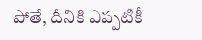పోతే, దీనికి ఎప్పటికీ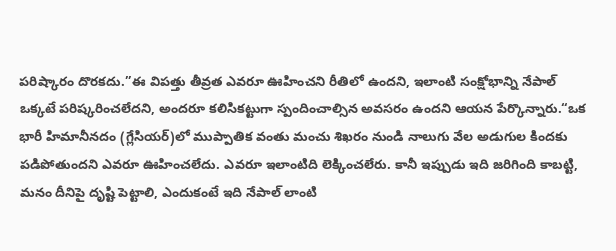పరిష్కారం దొరకదు.”ఈ విపత్తు తీవ్రత ఎవరూ ఊహించని రీతిలో ఉందని, ఇలాంటి సంక్షోభాన్ని నేపాల్ ఒక్కటే పరిష్కరించలేదని, అందరూ కలిసికట్టుగా స్పందించాల్సిన అవసరం ఉందని ఆయన పేర్కొన్నారు.“ఒక భారీ హిమానీనదం (గ్లేసియర్)లో ముప్పాతిక వంతు మంచు శిఖరం నుండి నాలుగు వేల అడుగుల కిందకు పడిపోతుందని ఎవరూ ఊహించలేదు. ఎవరూ ఇలాంటిది లెక్కించలేరు. కానీ ఇప్పుడు ఇది జరిగింది కాబట్టి, మనం దీనిపై దృష్టి పెట్టాలి, ఎందుకంటే ఇది నేపాల్ లాంటి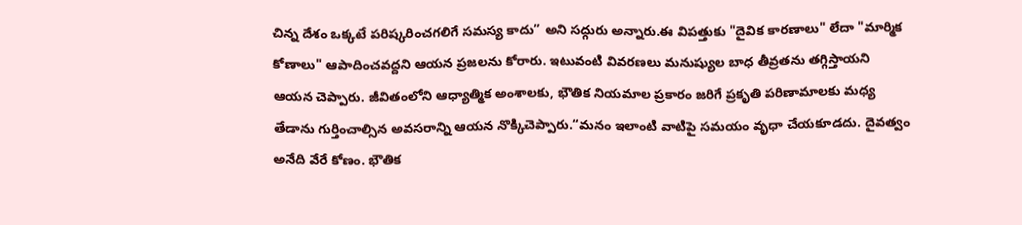చిన్న దేశం ఒక్కటే పరిష్కరించగలిగే సమస్య కాదు” అని సద్గురు అన్నారు.ఈ విపత్తుకు "దైవిక కారణాలు" లేదా "మార్మిక కోణాలు" ఆపాదించవద్దని ఆయన ప్రజలను కోరారు. ఇటువంటి వివరణలు మనుష్యుల బాధ తీవ్రతను తగ్గిస్తాయని ఆయన చెప్పారు. జీవితంలోని ఆధ్యాత్మిక అంశాలకు, భౌతిక నియమాల ప్రకారం జరిగే ప్రకృతి పరిణామాలకు మధ్య తేడాను గుర్తించాల్సిన అవసరాన్ని ఆయన నొక్కిచెప్పారు.“మనం ఇలాంటి వాటిపై సమయం వృధా చేయకూడదు. దైవత్వం అనేది వేరే కోణం. భౌతిక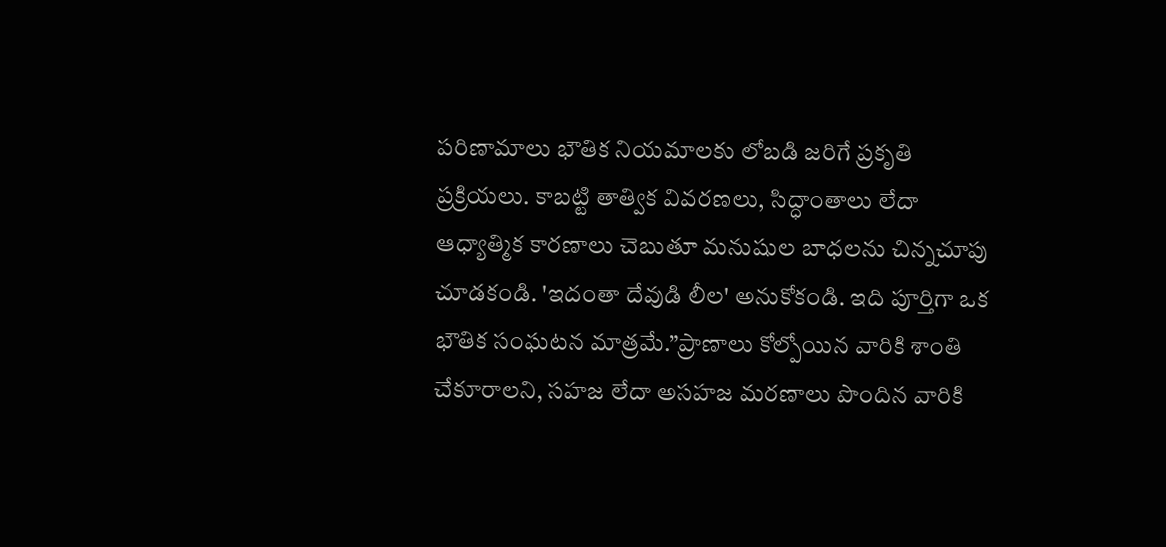పరిణామాలు భౌతిక నియమాలకు లోబడి జరిగే ప్రకృతి ప్రక్రియలు. కాబట్టి తాత్విక వివరణలు, సిద్ధాంతాలు లేదా ఆధ్యాత్మిక కారణాలు చెబుతూ మనుషుల బాధలను చిన్నచూపు చూడకండి. 'ఇదంతా దేవుడి లీల' అనుకోకండి. ఇది పూర్తిగా ఒక భౌతిక సంఘటన మాత్రమే.”ప్రాణాలు కోల్పోయిన వారికి శాంతి చేకూరాలని, సహజ లేదా అసహజ మరణాలు పొందిన వారికి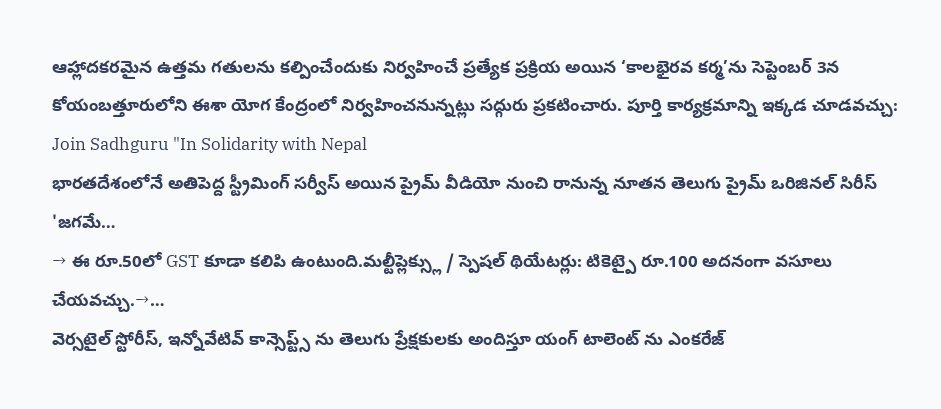ఆహ్లాదకరమైన ఉత్తమ గతులను కల్పించేందుకు నిర్వహించే ప్రత్యేక ప్రక్రియ అయిన ‘కాలభైరవ కర్మ’ను సెప్టెంబర్ 3న కోయంబత్తూరులోని ఈశా యోగ కేంద్రంలో నిర్వహించనున్నట్లు సద్గురు ప్రకటించారు. పూర్తి కార్యక్రమాన్ని ఇక్కడ చూడవచ్చు: Join Sadhguru "In Solidarity with Nepal
భారతదేశంలోనే అతిపెద్ద స్ట్రీమింగ్ సర్వీస్ అయిన ప్రైమ్ వీడియో నుంచి రానున్న నూతన తెలుగు ప్రైమ్ ఒరిజినల్ సిరీస్ 'జగమే…
→ ఈ రూ.50లో GST కూడా కలిపి ఉంటుంది.మల్టీప్లెక్స్లు / స్పెషల్ థియేటర్లు: టికెట్పై రూ.100 అదనంగా వసూలు చేయవచ్చు.→…
వెర్సటైల్ స్టోరీస్, ఇన్నోవేటివ్ కాన్సెప్ట్స్ ను తెలుగు ప్రేక్షకులకు అందిస్తూ యంగ్ టాలెంట్ ను ఎంకరేజ్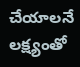చేయాలనే లక్ష్యంతో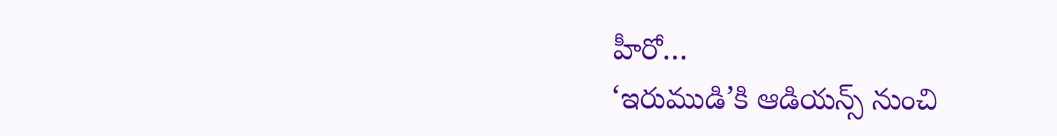హీరో…
‘ఇరుముడి’కి ఆడియన్స్ నుంచి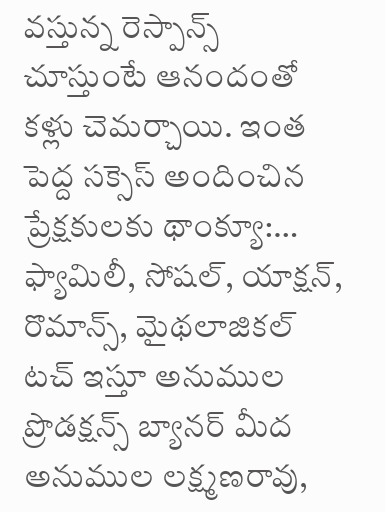వస్తున్న రెస్పాన్స్ చూస్తుంటే ఆనందంతో కళ్లు చెమర్చాయి. ఇంత పెద్ద సక్సెస్ అందించిన ప్రేక్షకులకు థాంక్యూ:…
ఫ్యామిలీ, సోషల్, యాక్షన్, రొమాన్స్, మైథలాజికల్ టచ్ ఇస్తూ అనుముల ప్రొడక్షన్స్ బ్యానర్ మీద అనుముల లక్ష్మణరావు,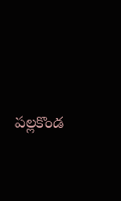పల్లకొండ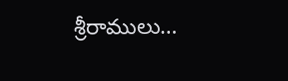శ్రీరాములు…